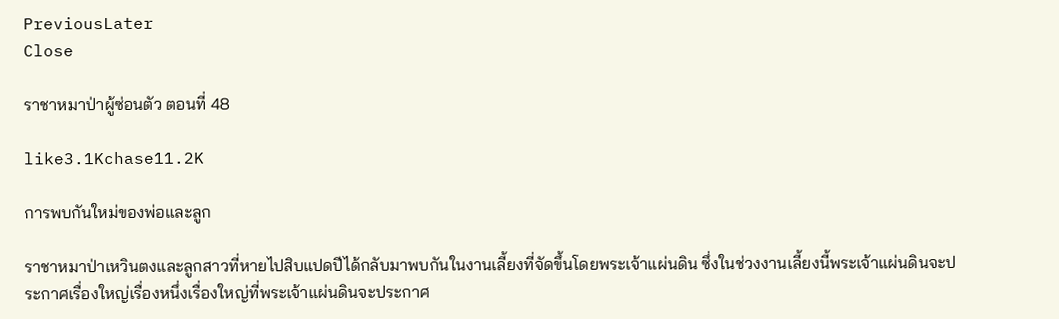PreviousLater
Close

ราชาหมาป่าผู้ซ่อนตัว ตอนที่ 48

like3.1Kchase11.2K

การพบกันใหม่ของพ่อและลูก

ราชาหมาป่าเหวินตงและลูกสาวที่หายไปสิบแปดปีได้กลับมาพบกันในงานเลี้ยงที่จัดขึ้นโดยพระเจ้าแผ่นดิน ซึ่งในช่วงงานเลี้ยงนี้พระเจ้าแผ่นดินจะประกาศเรื่องใหญ่เรื่องหนึ่งเรื่องใหญ่ที่พระเจ้าแผ่นดินจะประกาศ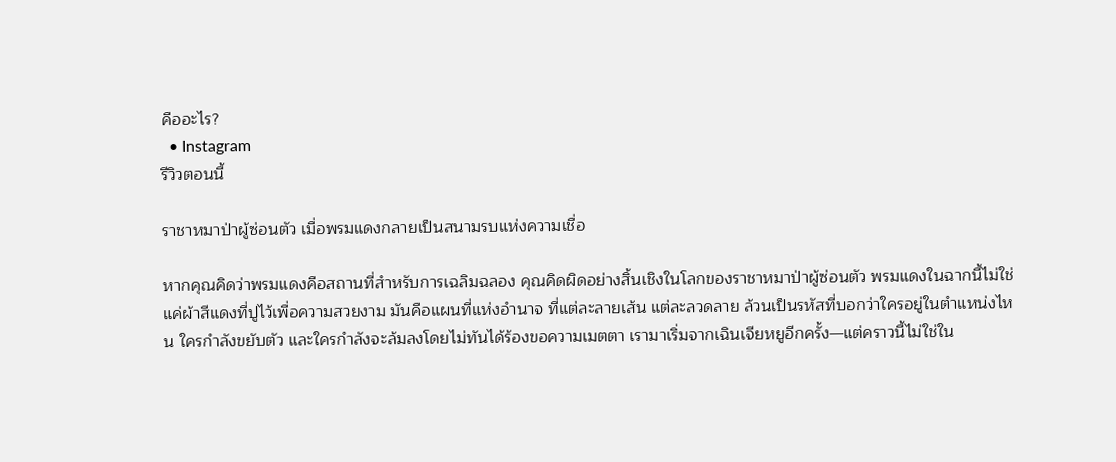คืออะไร?
  • Instagram
รีวิวตอนนี้

ราชาหมาป่าผู้ซ่อนตัว เมื่อพรมแดงกลายเป็นสนามรบแห่งความเชื่อ

หากคุณคิดว่าพรมแดงคือสถานที่สำหรับการเฉลิมฉลอง คุณคิดผิดอย่างสิ้นเชิงในโลกของราชาหมาป่าผู้ซ่อนตัว พรมแดงในฉากนี้ไม่ใช่แค่ผ้าสีแดงที่ปูไว้เพื่อความสวยงาม มันคือแผนที่แห่งอำนาจ ที่แต่ละลายเส้น แต่ละลวดลาย ล้วนเป็นรหัสที่บอกว่าใครอยู่ในตำแหน่งไหน ใครกำลังขยับตัว และใครกำลังจะล้มลงโดยไม่ทันได้ร้องขอความเมตตา เรามาเริ่มจากเฉินเจียหยูอีกครั้ง—แต่คราวนี้ไม่ใช่ใน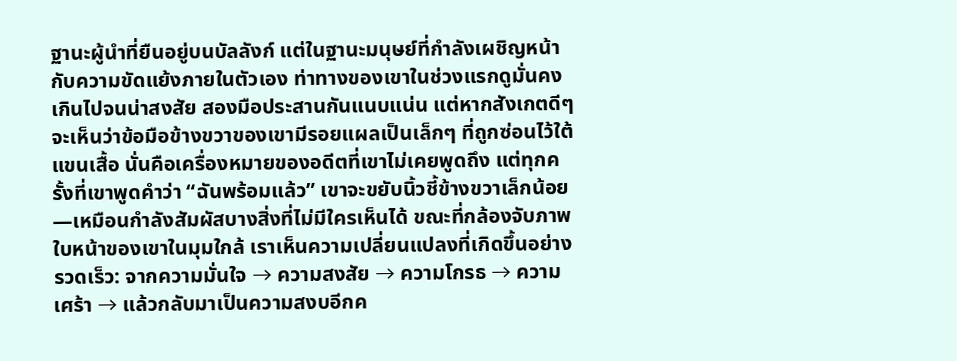ฐานะผู้นำที่ยืนอยู่บนบัลลังก์ แต่ในฐานะมนุษย์ที่กำลังเผชิญหน้ากับความขัดแย้งภายในตัวเอง ท่าทางของเขาในช่วงแรกดูมั่นคงเกินไปจนน่าสงสัย สองมือประสานกันแนบแน่น แต่หากสังเกตดีๆ จะเห็นว่าข้อมือข้างขวาของเขามีรอยแผลเป็นเล็กๆ ที่ถูกซ่อนไว้ใต้แขนเสื้อ นั่นคือเครื่องหมายของอดีตที่เขาไม่เคยพูดถึง แต่ทุกครั้งที่เขาพูดคำว่า “ฉันพร้อมแล้ว” เขาจะขยับนิ้วชี้ข้างขวาเล็กน้อย—เหมือนกำลังสัมผัสบางสิ่งที่ไม่มีใครเห็นได้ ขณะที่กล้องจับภาพใบหน้าของเขาในมุมใกล้ เราเห็นความเปลี่ยนแปลงที่เกิดขึ้นอย่างรวดเร็ว: จากความมั่นใจ → ความสงสัย → ความโกรธ → ความเศร้า → แล้วกลับมาเป็นความสงบอีกค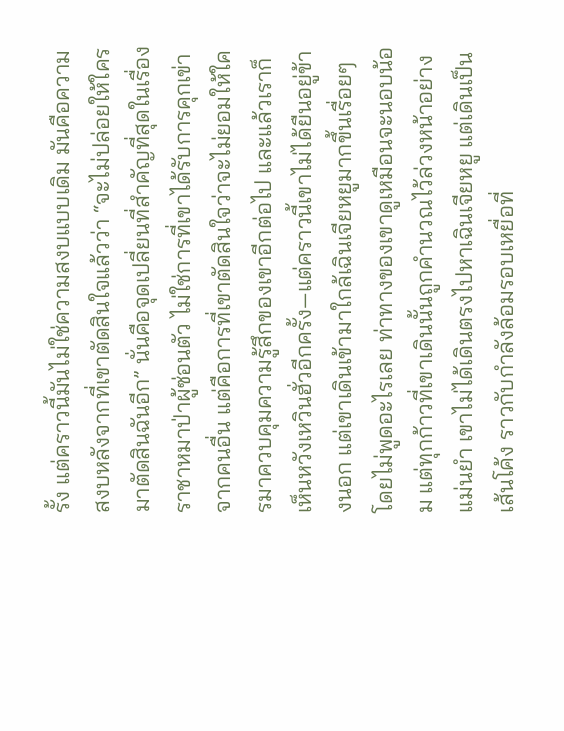รั้ง แต่คราวนี้มันไม่ใช่ความสงบแบบเดิม มันคือความสงบหลังจากที่เขาตัดสินใจแล้วว่า “จะไม่ปล่อยให้ใครมาตัดสินฉันอีก” นั่นคือจุดเปลี่ยนที่สำคัญที่สุดในเรื่องราชาหมาป่าผู้ซ่อนตัว ไม่ใช่การที่เขาได้รับการคุกเข่าจากคนอื่น แต่คือการที่เขาตัดสินใจว่าจะไม่ยอมให้ใครมาควบคุมความรู้สึกของเขาอีกต่อไป และแล้วเราก็เห็นหวังเหวินฮั่วอีกครั้ง—แต่คราวนี้เขาไม่ได้ยืนอยู่ข้างนอก แต่เขาเดินเข้ามาใกล้เฉินเจียหยูมากขึ้นเรื่อยๆ โดยไม่พูดอะไรเลย ท่าทางของเขาดูเหมือนจะนอบน้อม แต่ทุกก้าวที่เขาเดินนั้นถูกคำนวณไว้ล่วงหน้าอย่างแม่นยำ เขาไม่ได้เดินตรงไปหาเฉินเจียหยู แต่เดินเป็นเส้นโค้ง ราวกับกำลังล้อมรอบเหยื่อที่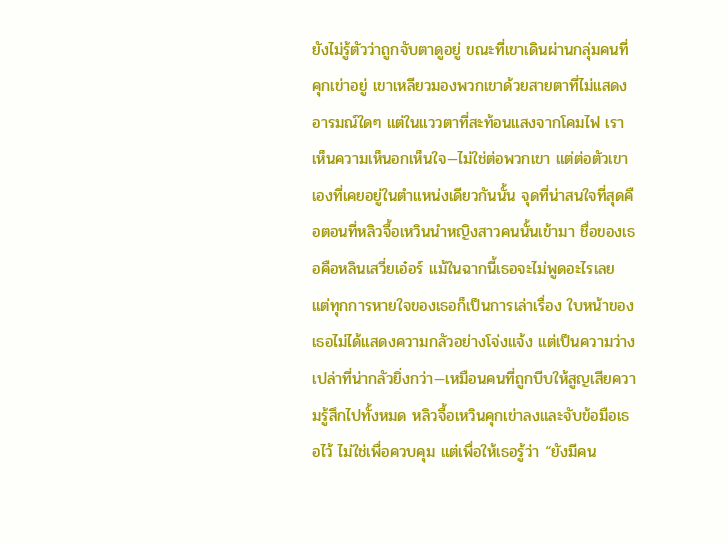ยังไม่รู้ตัวว่าถูกจับตาดูอยู่ ขณะที่เขาเดินผ่านกลุ่มคนที่คุกเข่าอยู่ เขาเหลียวมองพวกเขาด้วยสายตาที่ไม่แสดงอารมณ์ใดๆ แต่ในแววตาที่สะท้อนแสงจากโคมไฟ เราเห็นความเห็นอกเห็นใจ—ไม่ใช่ต่อพวกเขา แต่ต่อตัวเขาเองที่เคยอยู่ในตำแหน่งเดียวกันนั้น จุดที่น่าสนใจที่สุดคือตอนที่หลิวจื้อเหวินนำหญิงสาวคนนั้นเข้ามา ชื่อของเธอคือหลินเสวี่ยเอ๋อร์ แม้ในฉากนี้เธอจะไม่พูดอะไรเลย แต่ทุกการหายใจของเธอก็เป็นการเล่าเรื่อง ใบหน้าของเธอไม่ได้แสดงความกลัวอย่างโจ่งแจ้ง แต่เป็นความว่างเปล่าที่น่ากลัวยิ่งกว่า—เหมือนคนที่ถูกบีบให้สูญเสียความรู้สึกไปทั้งหมด หลิวจื้อเหวินคุกเข่าลงและจับข้อมือเธอไว้ ไม่ใช่เพื่อควบคุม แต่เพื่อให้เธอรู้ว่า “ยังมีคน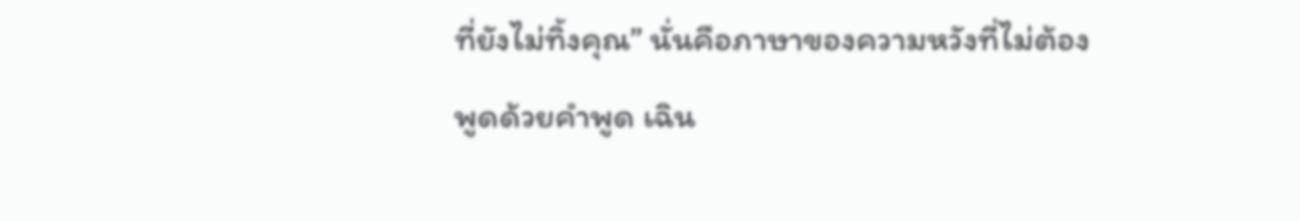ที่ยังไม่ทิ้งคุณ” นั่นคือภาษาของความหวังที่ไม่ต้องพูดด้วยคำพูด เฉิน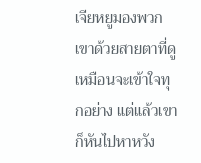เจียหยูมองพวกเขาด้วยสายตาที่ดูเหมือนจะเข้าใจทุกอย่าง แต่แล้วเขาก็หันไปหาหวัง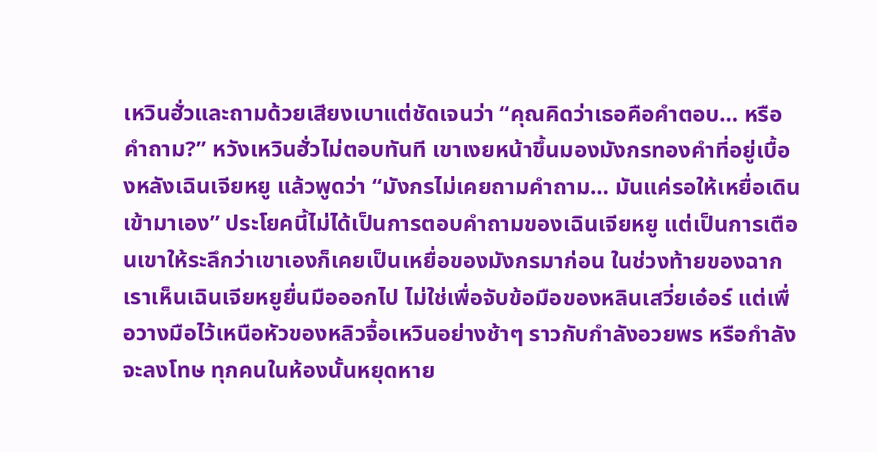เหวินฮั่วและถามด้วยเสียงเบาแต่ชัดเจนว่า “คุณคิดว่าเธอคือคำตอบ… หรือคำถาม?” หวังเหวินฮั่วไม่ตอบทันที เขาเงยหน้าขึ้นมองมังกรทองคำที่อยู่เบื้องหลังเฉินเจียหยู แล้วพูดว่า “มังกรไม่เคยถามคำถาม… มันแค่รอให้เหยื่อเดินเข้ามาเอง” ประโยคนี้ไม่ได้เป็นการตอบคำถามของเฉินเจียหยู แต่เป็นการเตือนเขาให้ระลึกว่าเขาเองก็เคยเป็นเหยื่อของมังกรมาก่อน ในช่วงท้ายของฉาก เราเห็นเฉินเจียหยูยื่นมือออกไป ไม่ใช่เพื่อจับข้อมือของหลินเสวี่ยเอ๋อร์ แต่เพื่อวางมือไว้เหนือหัวของหลิวจื้อเหวินอย่างช้าๆ ราวกับกำลังอวยพร หรือกำลังจะลงโทษ ทุกคนในห้องนั้นหยุดหาย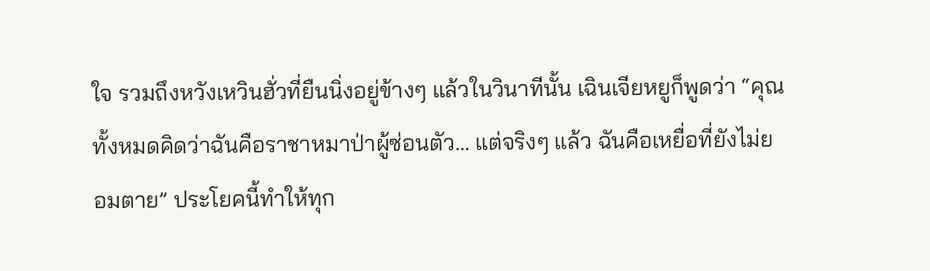ใจ รวมถึงหวังเหวินฮั่วที่ยืนนิ่งอยู่ข้างๆ แล้วในวินาทีนั้น เฉินเจียหยูก็พูดว่า “คุณทั้งหมดคิดว่าฉันคือราชาหมาป่าผู้ซ่อนตัว… แต่จริงๆ แล้ว ฉันคือเหยื่อที่ยังไม่ยอมตาย” ประโยคนี้ทำให้ทุก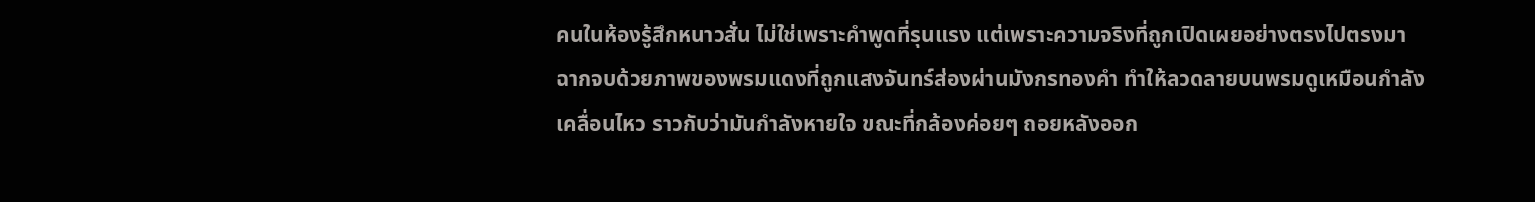คนในห้องรู้สึกหนาวสั่น ไม่ใช่เพราะคำพูดที่รุนแรง แต่เพราะความจริงที่ถูกเปิดเผยอย่างตรงไปตรงมา ฉากจบด้วยภาพของพรมแดงที่ถูกแสงจันทร์ส่องผ่านมังกรทองคำ ทำให้ลวดลายบนพรมดูเหมือนกำลังเคลื่อนไหว ราวกับว่ามันกำลังหายใจ ขณะที่กล้องค่อยๆ ถอยหลังออก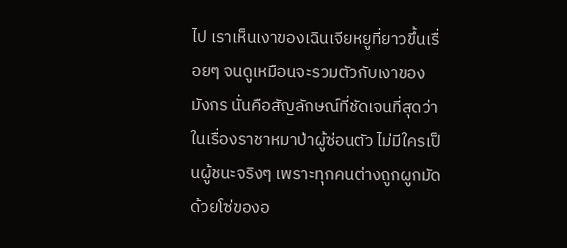ไป เราเห็นเงาของเฉินเจียหยูที่ยาวขึ้นเรื่อยๆ จนดูเหมือนจะรวมตัวกับเงาของมังกร นั่นคือสัญลักษณ์ที่ชัดเจนที่สุดว่าในเรื่องราชาหมาป่าผู้ซ่อนตัว ไม่มีใครเป็นผู้ชนะจริงๆ เพราะทุกคนต่างถูกผูกมัดด้วยโซ่ของอ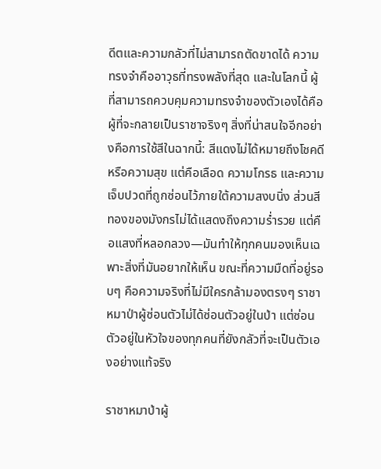ดีตและความกลัวที่ไม่สามารถตัดขาดได้ ความทรงจำคืออาวุธที่ทรงพลังที่สุด และในโลกนี้ ผู้ที่สามารถควบคุมความทรงจำของตัวเองได้คือผู้ที่จะกลายเป็นราชาจริงๆ สิ่งที่น่าสนใจอีกอย่างคือการใช้สีในฉากนี้: สีแดงไม่ได้หมายถึงโชคดีหรือความสุข แต่คือเลือด ความโกรธ และความเจ็บปวดที่ถูกซ่อนไว้ภายใต้ความสงบนิ่ง ส่วนสีทองของมังกรไม่ได้แสดงถึงความร่ำรวย แต่คือแสงที่หลอกลวง—มันทำให้ทุกคนมองเห็นเฉพาะสิ่งที่มันอยากให้เห็น ขณะที่ความมืดที่อยู่รอบๆ คือความจริงที่ไม่มีใครกล้ามองตรงๆ ราชาหมาป่าผู้ซ่อนตัวไม่ได้ซ่อนตัวอยู่ในป่า แต่ซ่อนตัวอยู่ในหัวใจของทุกคนที่ยังกลัวที่จะเป็นตัวเองอย่างแท้จริง

ราชาหมาป่าผู้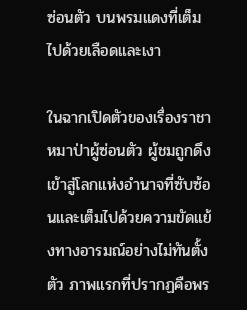ซ่อนตัว บนพรมแดงที่เต็มไปด้วยเลือดและเงา

ในฉากเปิดตัวของเรื่องราชาหมาป่าผู้ซ่อนตัว ผู้ชมถูกดึงเข้าสู่โลกแห่งอำนาจที่ซับซ้อนและเต็มไปด้วยความขัดแย้งทางอารมณ์อย่างไม่ทันตั้งตัว ภาพแรกที่ปรากฏคือพร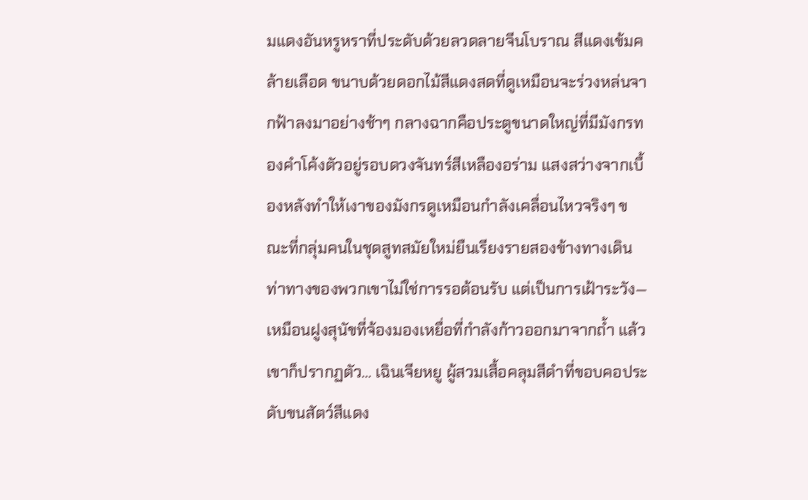มแดงอันหรูหราที่ประดับด้วยลวดลายจีนโบราณ สีแดงเข้มคล้ายเลือด ขนาบด้วยดอกไม้สีแดงสดที่ดูเหมือนจะร่วงหล่นจากฟ้าลงมาอย่างช้าๆ กลางฉากคือประตูขนาดใหญ่ที่มีมังกรทองคำโค้งตัวอยู่รอบดวงจันทร์สีเหลืองอร่าม แสงสว่างจากเบื้องหลังทำให้เงาของมังกรดูเหมือนกำลังเคลื่อนไหวจริงๆ ขณะที่กลุ่มคนในชุดสูทสมัยใหม่ยืนเรียงรายสองข้างทางเดิน ท่าทางของพวกเขาไม่ใช่การรอต้อนรับ แต่เป็นการเฝ้าระวัง—เหมือนฝูงสุนัขที่จ้องมองเหยื่อที่กำลังก้าวออกมาจากถ้ำ แล้วเขาก็ปรากฏตัว… เฉินเจียหยู ผู้สวมเสื้อคลุมสีดำที่ขอบคอประดับขนสัตว์สีแดง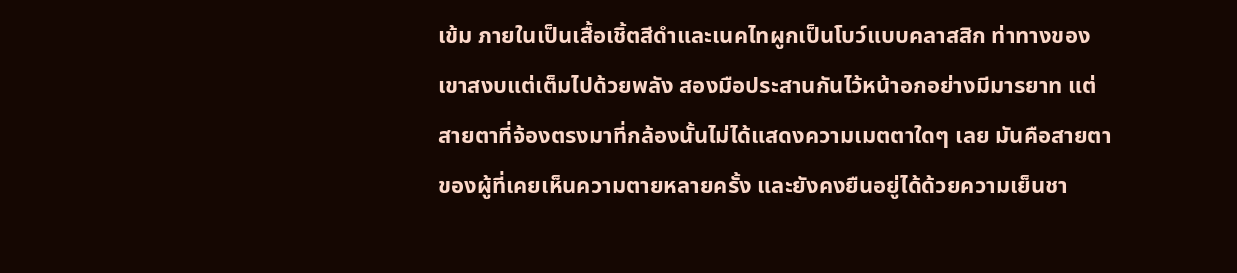เข้ม ภายในเป็นเสื้อเชิ้ตสีดำและเนคไทผูกเป็นโบว์แบบคลาสสิก ท่าทางของเขาสงบแต่เต็มไปด้วยพลัง สองมือประสานกันไว้หน้าอกอย่างมีมารยาท แต่สายตาที่จ้องตรงมาที่กล้องนั้นไม่ได้แสดงความเมตตาใดๆ เลย มันคือสายตาของผู้ที่เคยเห็นความตายหลายครั้ง และยังคงยืนอยู่ได้ด้วยความเย็นชา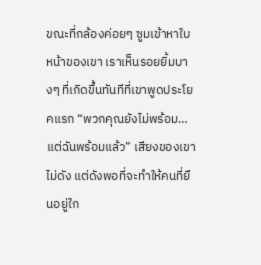ขณะที่กล้องค่อยๆ ซูมเข้าหาใบหน้าของเขา เราเห็นรอยยิ้มบางๆ ที่เกิดขึ้นทันทีที่เขาพูดประโยคแรก “พวกคุณยังไม่พร้อม… แต่ฉันพร้อมแล้ว” เสียงของเขาไม่ดัง แต่ดังพอที่จะทำให้คนที่ยืนอยู่ใก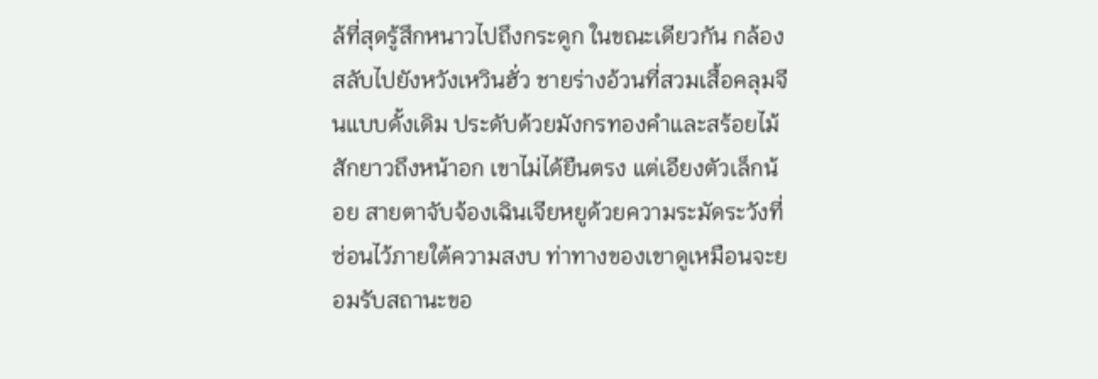ล้ที่สุดรู้สึกหนาวไปถึงกระดูก ในขณะเดียวกัน กล้องสลับไปยังหวังเหวินฮั่ว ชายร่างอ้วนที่สวมเสื้อคลุมจีนแบบดั้งเดิม ประดับด้วยมังกรทองคำและสร้อยไม้สักยาวถึงหน้าอก เขาไม่ได้ยืนตรง แต่เอียงตัวเล็กน้อย สายตาจับจ้องเฉินเจียหยูด้วยความระมัดระวังที่ซ่อนไว้ภายใต้ความสงบ ท่าทางของเขาดูเหมือนจะยอมรับสถานะขอ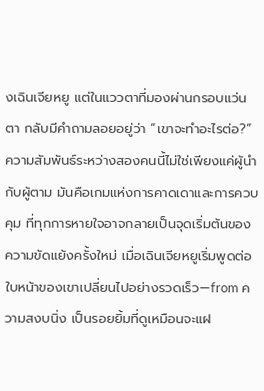งเฉินเจียหยู แต่ในแววตาที่มองผ่านกรอบแว่นตา กลับมีคำถามลอยอยู่ว่า “เขาจะทำอะไรต่อ?” ความสัมพันธ์ระหว่างสองคนนี้ไม่ใช่เพียงแค่ผู้นำกับผู้ตาม มันคือเกมแห่งการคาดเดาและการควบคุม ที่ทุกการหายใจอาจกลายเป็นจุดเริ่มต้นของความขัดแย้งครั้งใหม่ เมื่อเฉินเจียหยูเริ่มพูดต่อ ใบหน้าของเขาเปลี่ยนไปอย่างรวดเร็ว—from ความสงบนิ่ง เป็นรอยยิ้มที่ดูเหมือนจะแฝ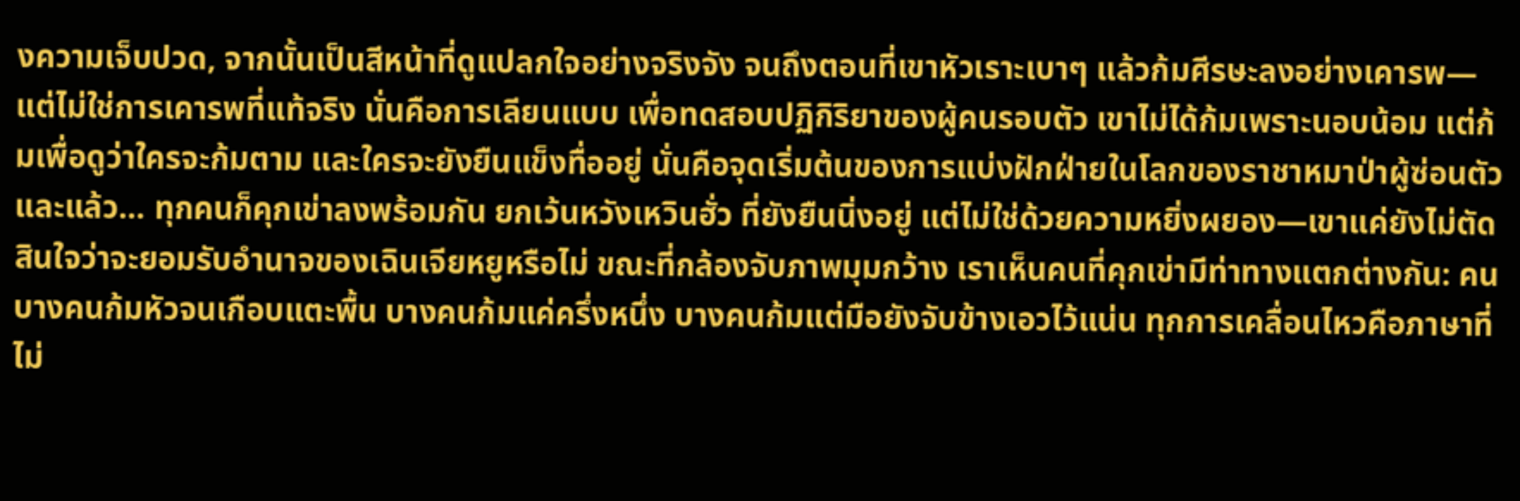งความเจ็บปวด, จากนั้นเป็นสีหน้าที่ดูแปลกใจอย่างจริงจัง จนถึงตอนที่เขาหัวเราะเบาๆ แล้วก้มศีรษะลงอย่างเคารพ—แต่ไม่ใช่การเคารพที่แท้จริง นั่นคือการเลียนแบบ เพื่อทดสอบปฏิกิริยาของผู้คนรอบตัว เขาไม่ได้ก้มเพราะนอบน้อม แต่ก้มเพื่อดูว่าใครจะก้มตาม และใครจะยังยืนแข็งทื่ออยู่ นั่นคือจุดเริ่มต้นของการแบ่งฝักฝ่ายในโลกของราชาหมาป่าผู้ซ่อนตัว และแล้ว… ทุกคนก็คุกเข่าลงพร้อมกัน ยกเว้นหวังเหวินฮั่ว ที่ยังยืนนิ่งอยู่ แต่ไม่ใช่ด้วยความหยิ่งผยอง—เขาแค่ยังไม่ตัดสินใจว่าจะยอมรับอำนาจของเฉินเจียหยูหรือไม่ ขณะที่กล้องจับภาพมุมกว้าง เราเห็นคนที่คุกเข่ามีท่าทางแตกต่างกัน: คนบางคนก้มหัวจนเกือบแตะพื้น บางคนก้มแค่ครึ่งหนึ่ง บางคนก้มแต่มือยังจับข้างเอวไว้แน่น ทุกการเคลื่อนไหวคือภาษาที่ไม่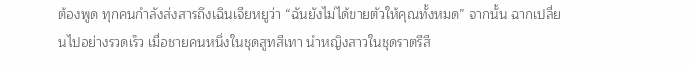ต้องพูด ทุกคนกำลังส่งสารถึงเฉินเจียหยูว่า “ฉันยังไม่ได้ขายตัวให้คุณทั้งหมด” จากนั้น ฉากเปลี่ยนไปอย่างรวดเร็ว เมื่อชายคนหนึ่งในชุดสูทสีเทา นำหญิงสาวในชุดราตรีสี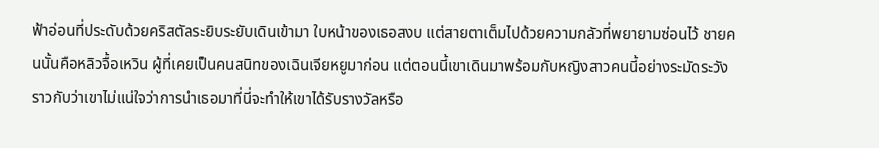ฟ้าอ่อนที่ประดับด้วยคริสตัลระยิบระยับเดินเข้ามา ใบหน้าของเธอสงบ แต่สายตาเต็มไปด้วยความกลัวที่พยายามซ่อนไว้ ชายคนนั้นคือหลิวจื้อเหวิน ผู้ที่เคยเป็นคนสนิทของเฉินเจียหยูมาก่อน แต่ตอนนี้เขาเดินมาพร้อมกับหญิงสาวคนนี้อย่างระมัดระวัง ราวกับว่าเขาไม่แน่ใจว่าการนำเธอมาที่นี่จะทำให้เขาได้รับรางวัลหรือ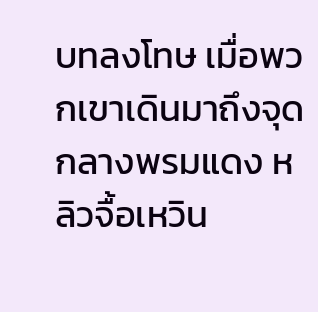บทลงโทษ เมื่อพวกเขาเดินมาถึงจุดกลางพรมแดง หลิวจื้อเหวิน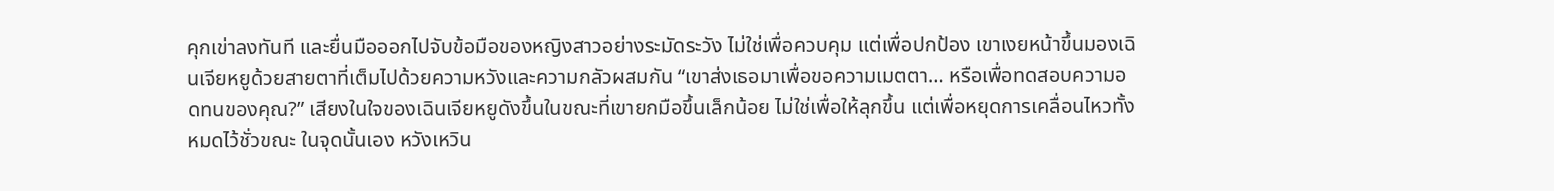คุกเข่าลงทันที และยื่นมือออกไปจับข้อมือของหญิงสาวอย่างระมัดระวัง ไม่ใช่เพื่อควบคุม แต่เพื่อปกป้อง เขาเงยหน้าขึ้นมองเฉินเจียหยูด้วยสายตาที่เต็มไปด้วยความหวังและความกลัวผสมกัน “เขาส่งเธอมาเพื่อขอความเมตตา… หรือเพื่อทดสอบความอดทนของคุณ?” เสียงในใจของเฉินเจียหยูดังขึ้นในขณะที่เขายกมือขึ้นเล็กน้อย ไม่ใช่เพื่อให้ลุกขึ้น แต่เพื่อหยุดการเคลื่อนไหวทั้งหมดไว้ชั่วขณะ ในจุดนั้นเอง หวังเหวิน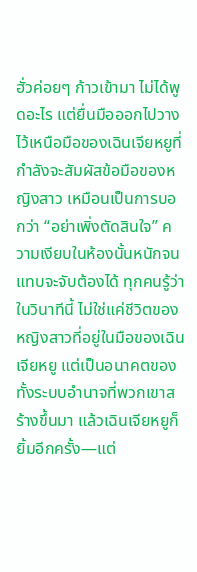ฮั่วค่อยๆ ก้าวเข้ามา ไม่ได้พูดอะไร แต่ยื่นมือออกไปวางไว้เหนือมือของเฉินเจียหยูที่กำลังจะสัมผัสข้อมือของหญิงสาว เหมือนเป็นการบอกว่า “อย่าเพิ่งตัดสินใจ” ความเงียบในห้องนั้นหนักจนแทบจะจับต้องได้ ทุกคนรู้ว่าในวินาทีนี้ ไม่ใช่แค่ชีวิตของหญิงสาวที่อยู่ในมือของเฉินเจียหยู แต่เป็นอนาคตของทั้งระบบอำนาจที่พวกเขาสร้างขึ้นมา แล้วเฉินเจียหยูก็ยิ้มอีกครั้ง—แต่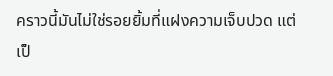คราวนี้มันไม่ใช่รอยยิ้มที่แฝงความเจ็บปวด แต่เป็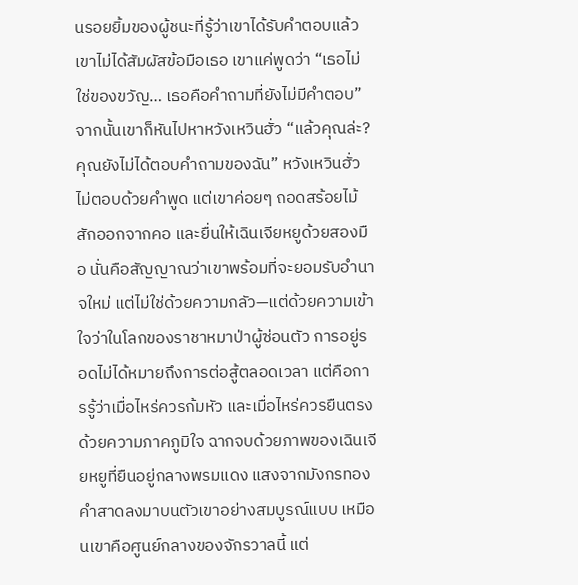นรอยยิ้มของผู้ชนะที่รู้ว่าเขาได้รับคำตอบแล้ว เขาไม่ได้สัมผัสข้อมือเธอ เขาแค่พูดว่า “เธอไม่ใช่ของขวัญ… เธอคือคำถามที่ยังไม่มีคำตอบ” จากนั้นเขาก็หันไปหาหวังเหวินฮั่ว “แล้วคุณล่ะ? คุณยังไม่ได้ตอบคำถามของฉัน” หวังเหวินฮั่วไม่ตอบด้วยคำพูด แต่เขาค่อยๆ ถอดสร้อยไม้สักออกจากคอ และยื่นให้เฉินเจียหยูด้วยสองมือ นั่นคือสัญญาณว่าเขาพร้อมที่จะยอมรับอำนาจใหม่ แต่ไม่ใช่ด้วยความกลัว—แต่ด้วยความเข้าใจว่าในโลกของราชาหมาป่าผู้ซ่อนตัว การอยู่รอดไม่ได้หมายถึงการต่อสู้ตลอดเวลา แต่คือการรู้ว่าเมื่อไหร่ควรก้มหัว และเมื่อไหร่ควรยืนตรงด้วยความภาคภูมิใจ ฉากจบด้วยภาพของเฉินเจียหยูที่ยืนอยู่กลางพรมแดง แสงจากมังกรทองคำสาดลงมาบนตัวเขาอย่างสมบูรณ์แบบ เหมือนเขาคือศูนย์กลางของจักรวาลนี้ แต่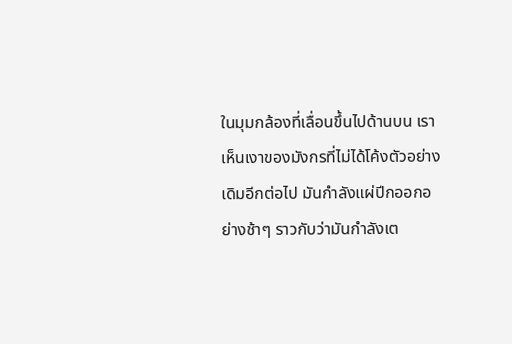ในมุมกล้องที่เลื่อนขึ้นไปด้านบน เราเห็นเงาของมังกรที่ไม่ได้โค้งตัวอย่างเดิมอีกต่อไป มันกำลังแผ่ปีกออกอย่างช้าๆ ราวกับว่ามันกำลังเต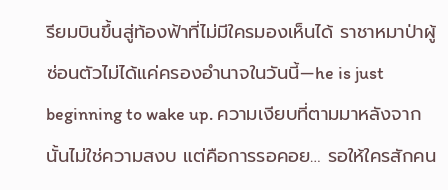รียมบินขึ้นสู่ท้องฟ้าที่ไม่มีใครมองเห็นได้ ราชาหมาป่าผู้ซ่อนตัวไม่ได้แค่ครองอำนาจในวันนี้—he is just beginning to wake up. ความเงียบที่ตามมาหลังจากนั้นไม่ใช่ความสงบ แต่คือการรอคอย… รอให้ใครสักคน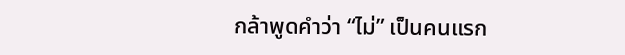กล้าพูดคำว่า “ไม่” เป็นคนแรก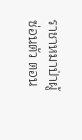ราชาหมาป่าผู้ซ่อนตัว ตอน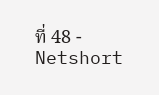ที่ 48 - Netshort